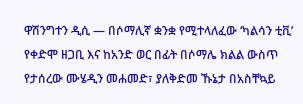ዋሽንግተን ዲሲ — በሶማሊኛ ቋንቋ የሚተላለፈው ‘ካልሳን ቲቪ’ የቀድሞ ዘጋቢ እና ከአንድ ወር በፊት በሶማሌ ክልል ውስጥ የታሰረው ሙሄዲን መሐመድ፣ ያለቅድመ ኹኔታ በአስቸኳይ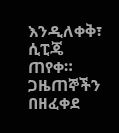እንዲለቀቅ፣ ሲፒጄ ጠየቀ።
ጋዜጠኞችን በዘፈቀደ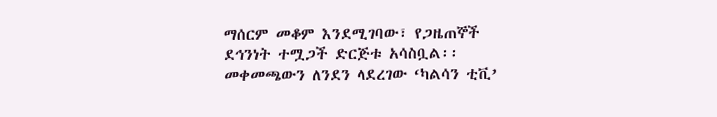ማሰርም መቆም እንደሚገባው፣ የጋዜጠኞች ደኅንነት ተሟጋች ድርጅቱ አሳስቧል፡፡
መቀመጫውን ለንደን ላደረገው ‘ካልሳን ቲቪ’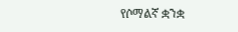የሶማልኛ ቋንቋ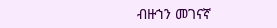ብዙኀን መገናኛ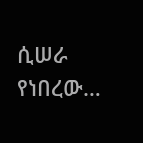ሲሠራ የነበረው…